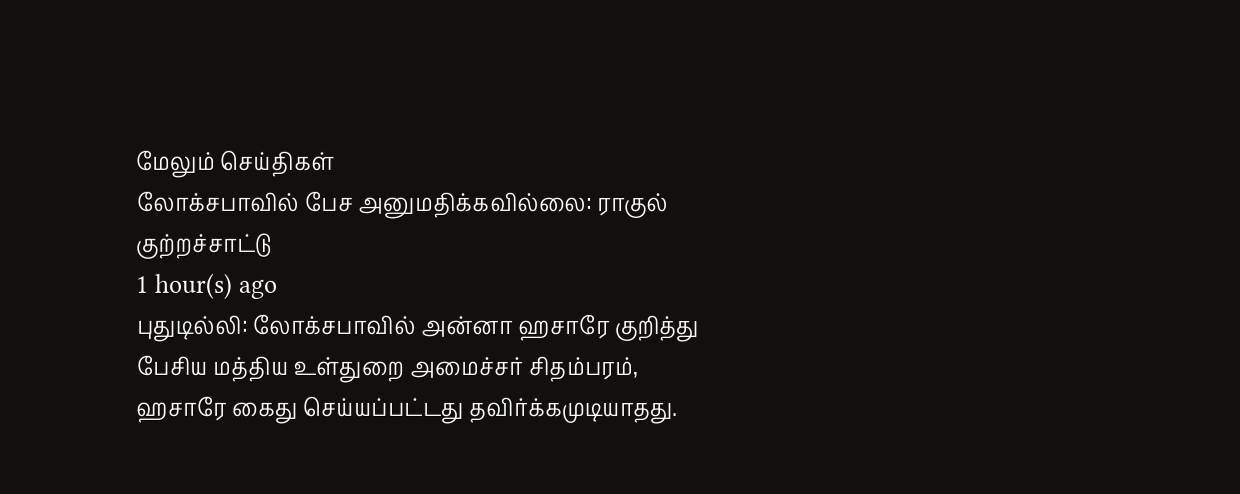மேலும் செய்திகள்
லோக்சபாவில் பேச அனுமதிக்கவில்லை: ராகுல் குற்றச்சாட்டு
1 hour(s) ago
புதுடில்லி: லோக்சபாவில் அன்னா ஹசாரே குறித்து பேசிய மத்திய உள்துறை அமைச்சர் சிதம்பரம், ஹசாரே கைது செய்யப்பட்டது தவிர்க்கமுடியாதது.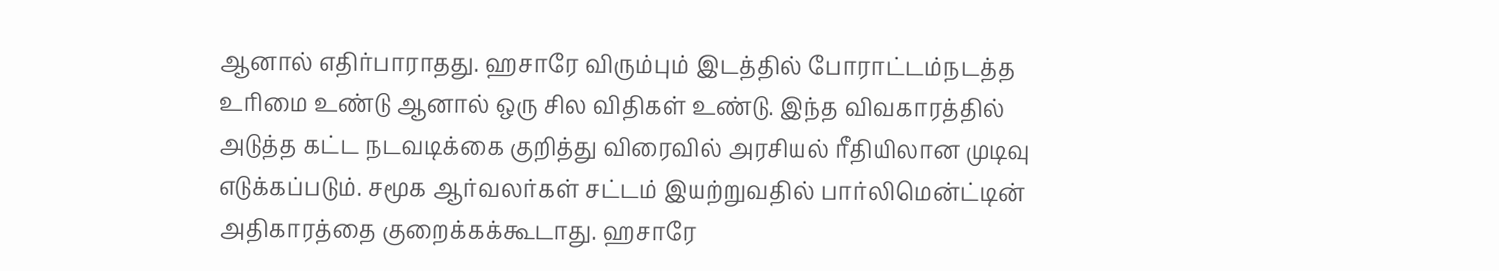ஆனால் எதிர்பாராதது. ஹசாரே விரும்பும் இடத்தில் போராட்டம்நடத்த உரிமை உண்டு ஆனால் ஒரு சில விதிகள் உண்டு. இந்த விவகாரத்தில் அடுத்த கட்ட நடவடிக்கை குறித்து விரைவில் அரசியல் ரீதியிலான முடிவு எடுக்கப்படும். சமூக ஆர்வலர்கள் சட்டம் இயற்றுவதில் பார்லிமென்ட்டின் அதிகாரத்தை குறைக்கக்கூடாது. ஹசாரே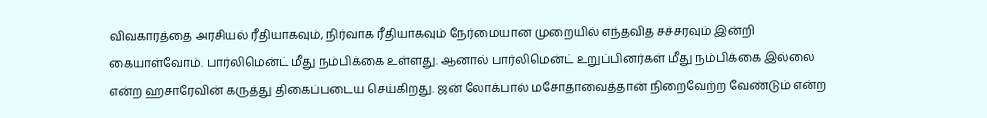விவகாரத்தை அரசியல் ரீதியாகவும், நிர்வாக ரீதியாகவும் நேர்மையான முறையில் எந்தவித சச்சரவும் இன்றி கையாள்வோம். பார்லிமென்ட் மீது நம்பிக்கை உள்ளது. ஆனால் பார்லிமென்ட் உறுப்பினர்கள் மீது நம்பிக்கை இல்லை என்ற ஹசாரேவின் கருத்து திகைப்படைய செய்கிறது. ஜன் லோக்பால் மசோதாவைத்தான் நிறைவேற்ற வேண்டும் என்ற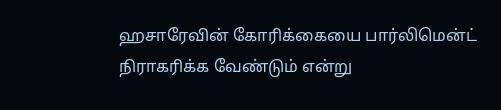ஹசாரேவின் கோரிக்கையை பார்லிமென்ட் நிராகரிக்க வேண்டும் என்று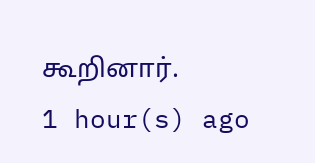கூறினார்.
1 hour(s) ago